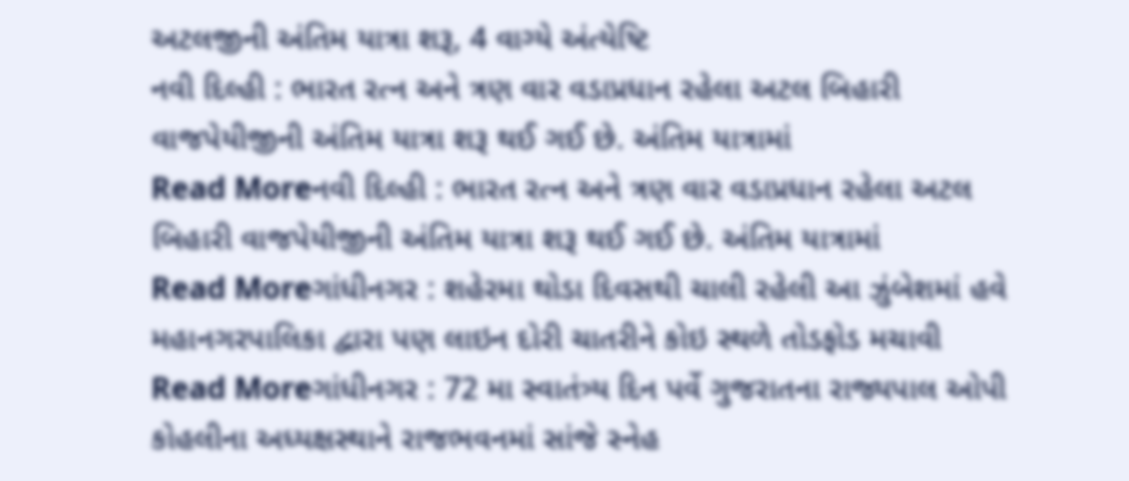અટલજીની અંતિમ યાત્રા શરૂ, 4 વાગ્યે અંત્યેષ્ટિ
નવી દિલ્હી : ભારત રત્ન અને ત્રણ વાર વડાપ્રધાન રહેલા અટલ બિહારી વાજપેયીજીની અંતિમ યાત્રા શરૂ થઈ ગઈ છે. અંતિમ યાત્રામાં
Read Moreનવી દિલ્હી : ભારત રત્ન અને ત્રણ વાર વડાપ્રધાન રહેલા અટલ બિહારી વાજપેયીજીની અંતિમ યાત્રા શરૂ થઈ ગઈ છે. અંતિમ યાત્રામાં
Read Moreગાંધીનગર : શહેરમા થોડા દિવસથી ચાલી રહેલી આ ઝુંબેશમાં હવે મહાનગરપાલિકા દ્વારા પણ લાઇન દોરી ચાતરીને કોઇ સ્થળે તોડફોડ મચાવી
Read Moreગાંધીનગર : 72 મા સ્વાતંત્ર્ય દિન પર્વે ગુજરાતના રાજ્યપાલ ઓપી કોહલીના અધ્યક્ષસ્થાને રાજભવનમાં સાંજે સ્નેહ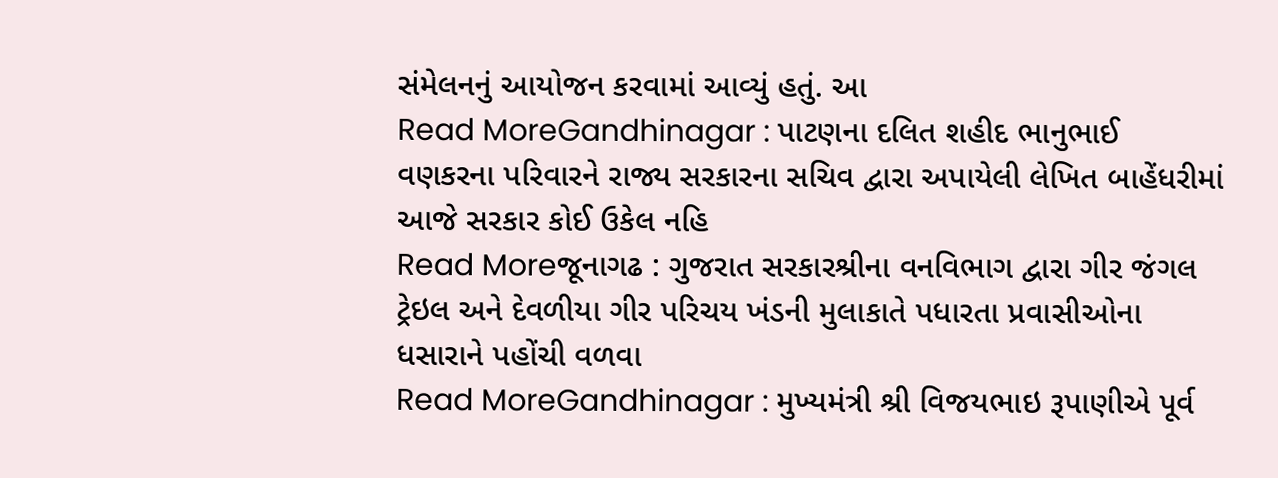સંમેલનનું આયોજન કરવામાં આવ્યું હતું. આ
Read MoreGandhinagar : પાટણના દલિત શહીદ ભાનુભાઈ વણકરના પરિવારને રાજ્ય સરકારના સચિવ દ્વારા અપાયેલી લેખિત બાહેંધરીમાં આજે સરકાર કોઈ ઉકેલ નહિ
Read Moreજૂનાગઢ : ગુજરાત સરકારશ્રીના વનવિભાગ દ્વારા ગીર જંગલ ટ્રેઇલ અને દેવળીયા ગીર પરિચય ખંડની મુલાકાતે પધારતા પ્રવાસીઓના ધસારાને પહોંચી વળવા
Read MoreGandhinagar : મુખ્યમંત્રી શ્રી વિજયભાઇ રૂપાણીએ પૂર્વ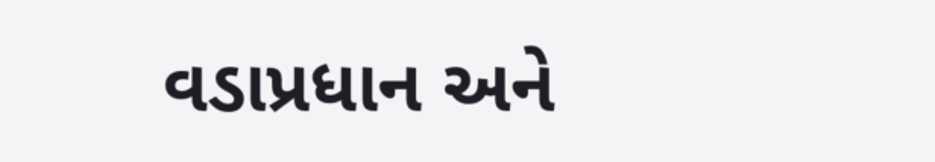વડાપ્રધાન અને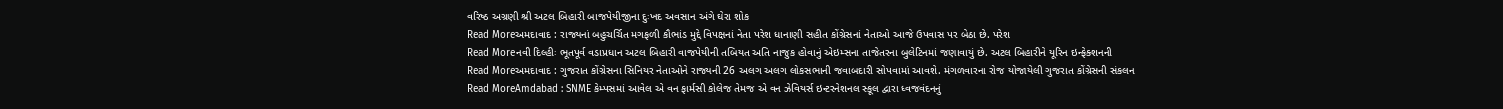વરિષ્ઠ અગ્રણી શ્રી અટલ બિહારી બાજપેયીજીના દુઃખદ અવસાન અંગે ઘેરા શોક
Read Moreઅમદાવાદ : રાજ્યનાં બહુચર્ચિત મગફળી કૌભાંડ મુદ્દે વિપક્ષનાં નેતા પરેશ ધાનાણી સહીત કોંગ્રેસનાં નેતાઓ આજે ઉપવાસ પર બેઠા છે. પરેશ
Read Moreનવી દિલ્હીઃ ભૂતપૂર્વ વડાપ્રધાન અટલ બિહારી વાજપેયીની તબિયત અતિ નાજુક હોવાનું એઇમ્સના તાજેતરના બુલેટિનમાં જણાવાયું છે. અટલ બિહારીને યૂરિન ઇન્ફેક્શનની
Read Moreઅમદાવાદ : ગુજરાત કોંગ્રેસના સિનિયર નેતાઓને રાજ્યની 26 અલગ અલગ લોકસભાની જવાબદારી સોપવામાં આવશે. મંગળવારના રોજ યોજાયેલી ગુજરાત કોંગ્રેસની સંકલન
Read MoreAmdabad : SNME કેમ્પસમાં આવેલ એ વન ફાર્મસી કોલેજ તેમજ એ વન ઝેવિયર્સ ઇન્ટરનેશનલ સ્કૂલ દ્વારા ધ્વજવંદનનું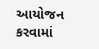આયોજન કરવામાં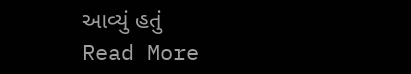આવ્યું હતું
Read More